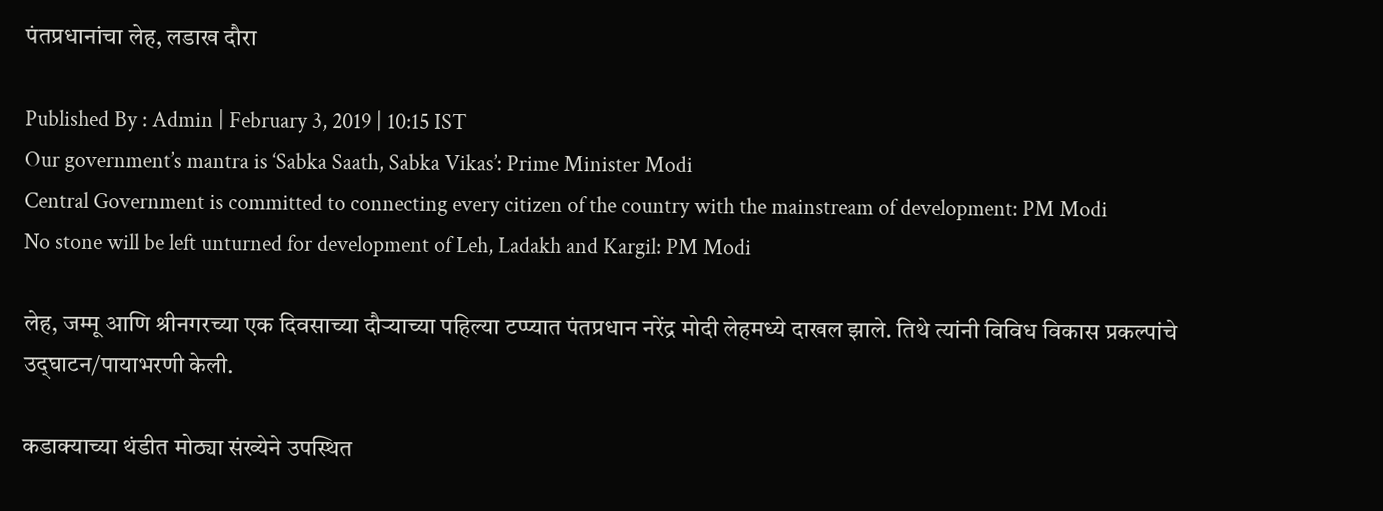पंतप्रधानांचा लेह, लडाख दौरा

Published By : Admin | February 3, 2019 | 10:15 IST
Our government’s mantra is ‘Sabka Saath, Sabka Vikas’: Prime Minister Modi
Central Government is committed to connecting every citizen of the country with the mainstream of development: PM Modi
No stone will be left unturned for development of Leh, Ladakh and Kargil: PM Modi

लेह, जम्मू आणि श्रीनगरच्या एक दिवसाच्या दौऱ्याच्या पहिल्या टप्प्यात पंतप्रधान नरेंद्र मोदी लेहमध्ये दाखल झाले. तिथे त्यांनी विविध विकास प्रकल्पांचे उद्‌घाटन/पायाभरणी केली.

कडाक्याच्या थंडीत मोठ्या संख्येने उपस्थित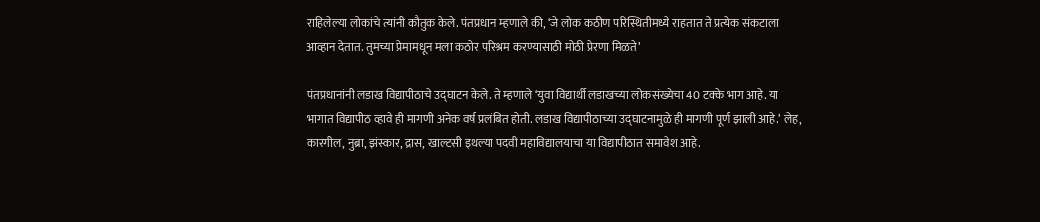राहिलेल्या लोकांचे त्यांनी कौतुक केले. पंतप्रधान म्हणाले की, ‘जे लोक कठीण परिस्थितीमध्ये राहतात ते प्रत्येक संकटाला आव्हान देतात. तुमच्या प्रेमामधून मला कठोर परिश्रम करण्यासाठी मोठी प्रेरणा मिळते’

पंतप्रधानांनी लडाख विद्यापीठाचे उद्‌घाटन केले. ते म्हणाले ‘युवा विद्यार्थी लडाखच्या लोकसंख्येचा 40 टक्के भाग आहे. या भागात विद्यापीठ व्हावे ही मागणी अनेक वर्ष प्रलंबित होती. लडाख विद्यापीठाच्या उद्‌घाटनामुळे ही मागणी पूर्ण झाली आहे.’ लेह, कारगील, नुब्रा, झंस्कार, द्रास, खाल्टसी इथल्या पदवी महाविद्यालयाचा या विद्यापीठात समावेश आहे.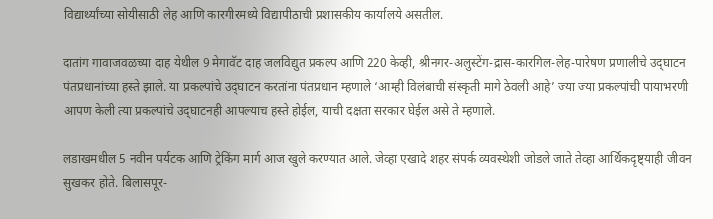विद्यार्थ्यांच्या सोयीसाठी लेह आणि कारगीरमध्ये विद्यापीठाची प्रशासकीय कार्यालये असतील.

दातांग गावाजवळच्या दाह येथील 9 मेगावॅट दाह जलविद्युत प्रकल्प आणि 220 केव्ही, श्रीनगर-अलुस्टेंग-द्रास-कारगिल-लेह-पारेषण प्रणालीचे उद्‌घाटन पंतप्रधानांच्या हस्ते झाले. या प्रकल्पांचे उद्‌घाटन करतांना पंतप्रधान म्हणाले ‘आम्ही विलंबाची संस्कृती मागे ठेवली आहे’ ज्या ज्या प्रकल्पांची पायाभरणी आपण केली त्या प्रकल्पांचे उद्‌घाटनही आपल्याच हस्ते होईल, याची दक्षता सरकार घेईल असे ते म्हणाले.

लडाखमधील 5 नवीन पर्यटक आणि ट्रेकिंग मार्ग आज खुले करण्यात आले. जेव्हा एखादे शहर संपर्क व्यवस्थेशी जोडले जाते तेव्हा आर्थिकदृष्ट्याही जीवन सुखकर होते. बिलासपूर-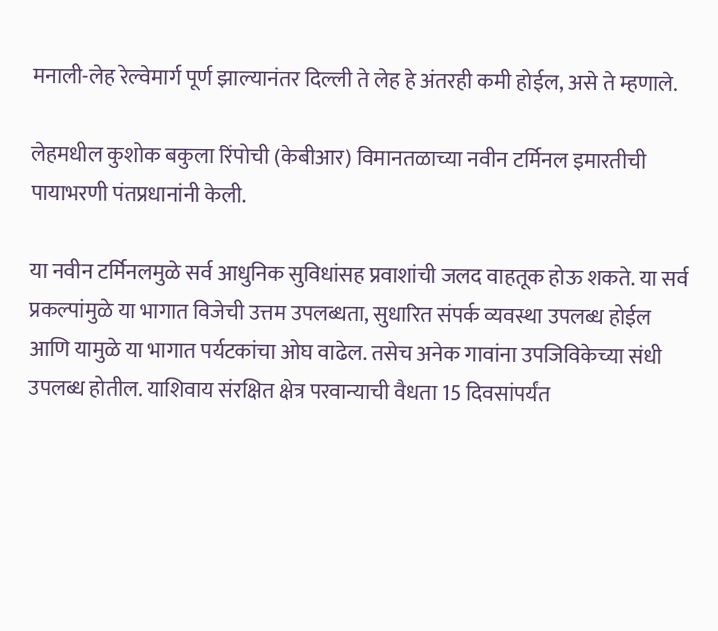मनाली-लेह रेल्वेमार्ग पूर्ण झाल्यानंतर दिल्ली ते लेह हे अंतरही कमी होईल, असे ते म्हणाले.

लेहमधील कुशोक बकुला रिंपोची (केबीआर) विमानतळाच्या नवीन टर्मिनल इमारतीची पायाभरणी पंतप्रधानांनी केली.

या नवीन टर्मिनलमुळे सर्व आधुनिक सुविधांसह प्रवाशांची जलद वाहतूक होऊ शकते. या सर्व प्रकल्पांमुळे या भागात विजेची उत्तम उपलब्धता, सुधारित संपर्क व्यवस्था उपलब्ध होईल आणि यामुळे या भागात पर्यटकांचा ओघ वाढेल. तसेच अनेक गावांना उपजिविकेच्या संधी उपलब्ध होतील. याशिवाय संरक्षित क्षेत्र परवान्याची वैधता 15 दिवसांपर्यंत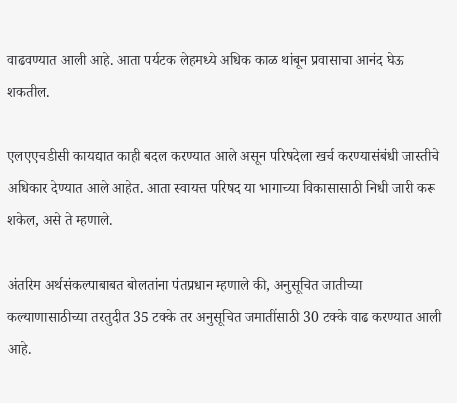वाढवण्यात आली आहे. आता पर्यटक लेहमध्ये अधिक काळ थांबून प्रवासाचा आनंद घेऊ शकतील.

एलएएचडीसी कायद्यात काही बदल करण्यात आले असून परिषदेला खर्च करण्यासंबंधी जास्तीचे अधिकार देण्यात आले आहेत. आता स्वायत्त परिषद या भागाच्या विकासासाठी निधी जारी करू शकेल, असे ते म्हणाले.

अंतरिम अर्थसंकल्पाबाबत बोलतांना पंतप्रधान म्हणाले की, अनुसूचित जातीच्या कल्याणासाठीच्या तरतुदीत 35 टक्के तर अनुसूचित जमातींसाठी 30 टक्के वाढ करण्यात आली आहे.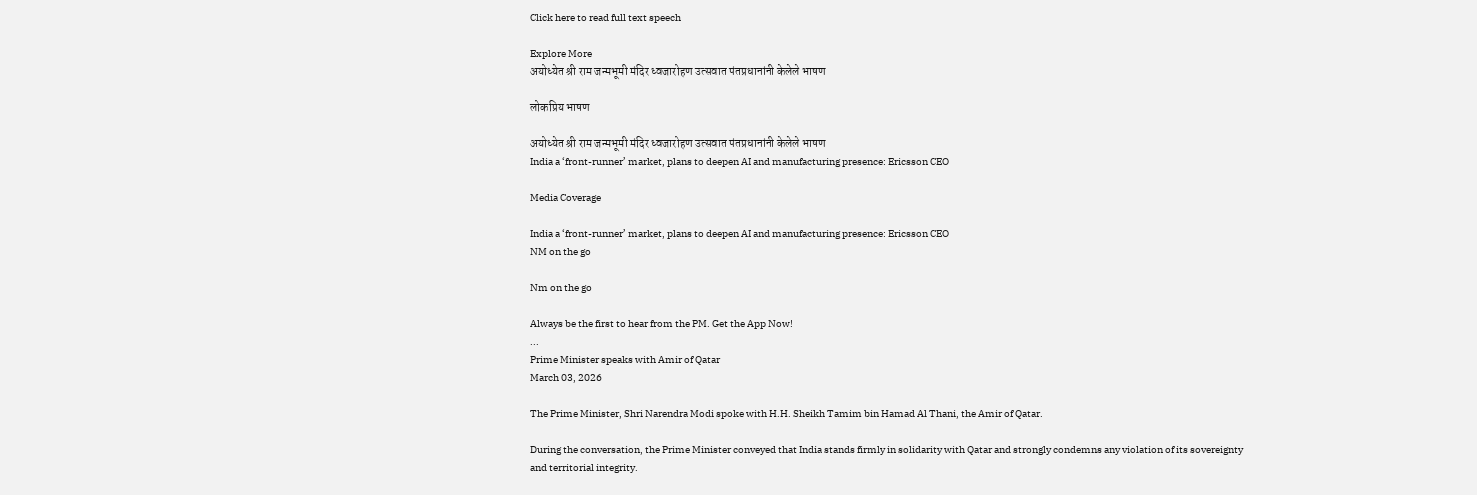Click here to read full text speech

Explore More
अयोध्येत श्री राम जन्मभूमी मंदिर ध्वजारोहण उत्सवात पंतप्रधानांनी केलेले भाषण

लोकप्रिय भाषण

अयोध्येत श्री राम जन्मभूमी मंदिर ध्वजारोहण उत्सवात पंतप्रधानांनी केलेले भाषण
India a ‘front-runner’ market, plans to deepen AI and manufacturing presence: Ericsson CEO

Media Coverage

India a ‘front-runner’ market, plans to deepen AI and manufacturing presence: Ericsson CEO
NM on the go

Nm on the go

Always be the first to hear from the PM. Get the App Now!
...
Prime Minister speaks with Amir of Qatar
March 03, 2026

The Prime Minister, Shri Narendra Modi spoke with H.H. Sheikh Tamim bin Hamad Al Thani, the Amir of Qatar.

During the conversation, the Prime Minister conveyed that India stands firmly in solidarity with Qatar and strongly condemns any violation of its sovereignty and territorial integrity.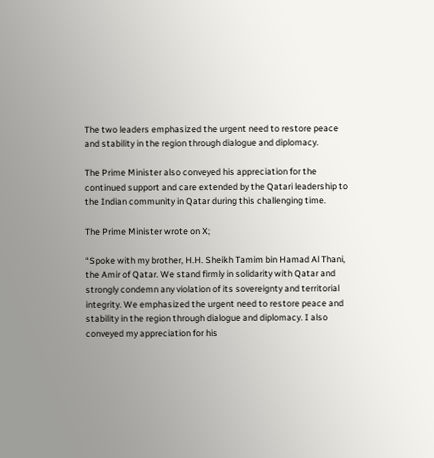The two leaders emphasized the urgent need to restore peace and stability in the region through dialogue and diplomacy.

The Prime Minister also conveyed his appreciation for the continued support and care extended by the Qatari leadership to the Indian community in Qatar during this challenging time.

The Prime Minister wrote on X;

“Spoke with my brother, H.H. Sheikh Tamim bin Hamad Al Thani, the Amir of Qatar. We stand firmly in solidarity with Qatar and strongly condemn any violation of its sovereignty and territorial integrity. We emphasized the urgent need to restore peace and stability in the region through dialogue and diplomacy. I also conveyed my appreciation for his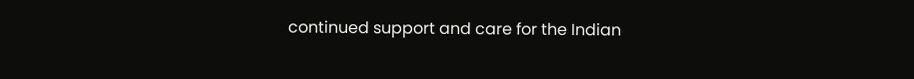continued support and care for the Indian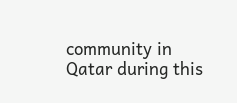community in Qatar during this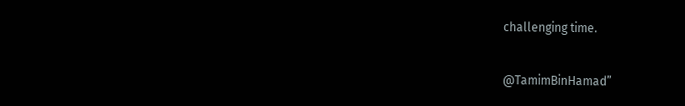challenging time.

@TamimBinHamad”